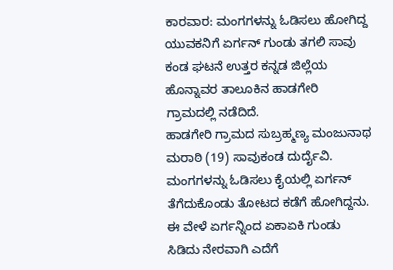ಕಾರವಾರ: ಮಂಗಗಳನ್ನು ಓಡಿಸಲು ಹೋಗಿದ್ದ ಯುವಕನಿಗೆ ಏರ್ಗನ್ ಗುಂಡು ತಗಲಿ ಸಾವು ಕಂಡ ಘಟನೆ ಉತ್ತರ ಕನ್ನಡ ಜಿಲ್ಲೆಯ ಹೊನ್ನಾವರ ತಾಲೂಕಿನ ಹಾಡಗೇರಿ ಗ್ರಾಮದಲ್ಲಿ ನಡೆದಿದೆ.
ಹಾಡಗೇರಿ ಗ್ರಾಮದ ಸುಬ್ರಹ್ಮಣ್ಯ ಮಂಜುನಾಥ ಮರಾಠಿ (19) ಸಾವುಕಂಡ ದುರ್ದೈವಿ. ಮಂಗಗಳನ್ನು ಓಡಿಸಲು ಕೈಯಲ್ಲಿ ಏರ್ಗನ್ ತೆಗೆದುಕೊಂಡು ತೋಟದ ಕಡೆಗೆ ಹೋಗಿದ್ದನು. ಈ ವೇಳೆ ಏರ್ಗನ್ನಿಂದ ಏಕಾಏಕಿ ಗುಂಡು ಸಿಡಿದು ನೇರವಾಗಿ ಎದೆಗೆ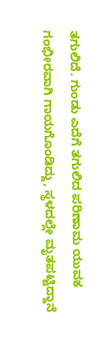ತಗುಲಿದೆ. ಗುಂಡು ಎದೆಗೆ ತಗುಲಿದ ಪರಿಣಾಮ ಯುವಕ ಗಂಭೀರವಾಗಿ ಗಾಯಗೊಂಡಿದ್ದು, ಸ್ಥಳದಲ್ಲೇ ಮೃತಪಟ್ಟಿದ್ದಾನೆ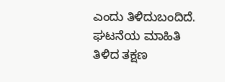ಎಂದು ತಿಳಿದುಬಂದಿದೆ.
ಘಟನೆಯ ಮಾಹಿತಿ ತಿಳಿದ ತಕ್ಷಣ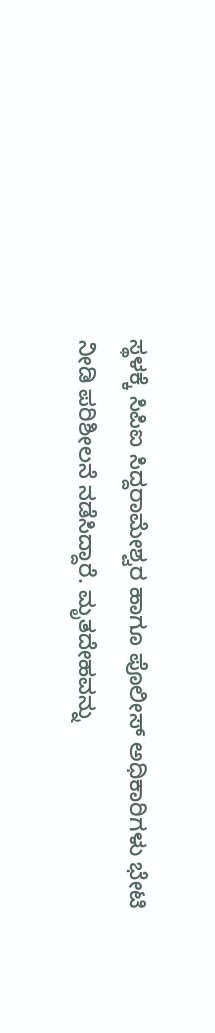ಸ್ಥಳಕ್ಕೆ ಸಿಪಿಐ ಸಿದ್ದರಾಮೇಶ್ವರ ಹಾಗೂ ಪೊಲೀಸ್ ಅಧಿಕಾರಿಗಳು ಭೇಟಿ ನೀಡಿ ಪರಿಶೀಲನೆ ನಡೆಸಿದ್ದಾರೆ. ಮೃತದೇಹವನ್ನು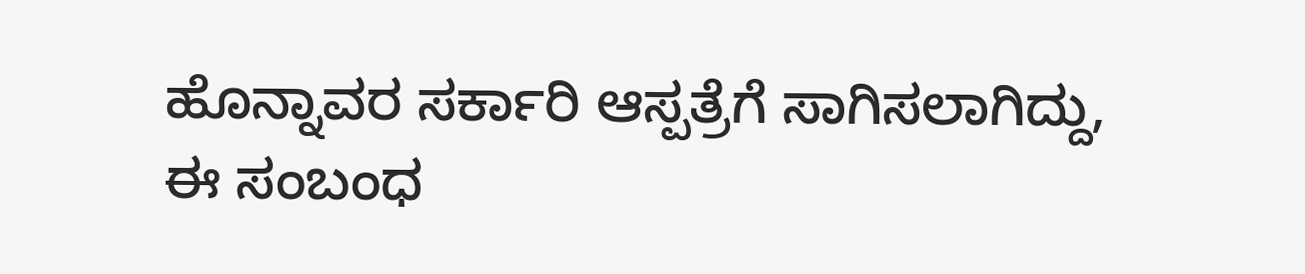ಹೊನ್ನಾವರ ಸರ್ಕಾರಿ ಆಸ್ಪತ್ರೆಗೆ ಸಾಗಿಸಲಾಗಿದ್ದು, ಈ ಸಂಬಂಧ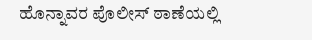ಹೊನ್ನಾವರ ಪೊಲೀಸ್ ಠಾಣೆಯಲ್ಲಿ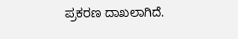ಪ್ರಕರಣ ದಾಖಲಾಗಿದೆ.